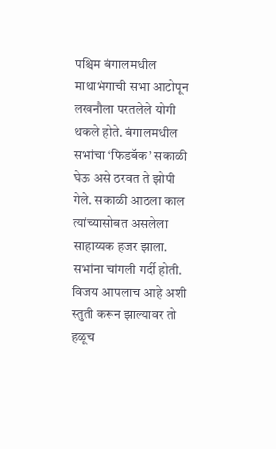पश्चिम बंगालमधील माथाभंगाची सभा आटोपून लखनौला परतलेले योगी थकले होते. बंगालमधील सभांचा ‘फिडबॅक’ सकाळी घेऊ असे ठरवत ते झोपी गेले. सकाळी आठला काल त्यांच्यासोबत असलेला साहाय्यक हजर झाला. सभांना चांगली गर्दी होती. विजय आपलाच आहे अशी स्तुती करून झाल्यावर तो हळूच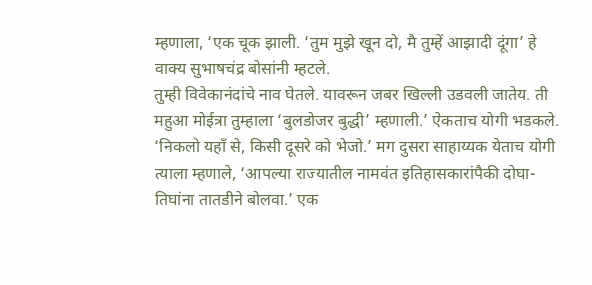म्हणाला, ‘एक चूक झाली. ‘तुम मुझे खून दो, मै तुम्हें आझादी दूंगा’ हे वाक्य सुभाषचंद्र बोसांनी म्हटले.
तुम्ही विवेकानंदांचे नाव घेतले. यावरून जबर खिल्ली उडवली जातेय. ती महुआ मोईत्रा तुम्हाला ‘बुलडोजर बुद्धी’ म्हणाली.’ ऐकताच योगी भडकले. ‘निकलो यहाँ से, किसी दूसरे को भेजो.’ मग दुसरा साहाय्यक येताच योगी त्याला म्हणाले, ‘आपल्या राज्यातील नामवंत इतिहासकारांपैकी दोघा-तिघांना तातडीने बोलवा.’ एक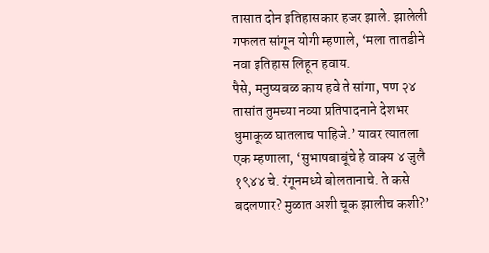तासात दोन इतिहासकार हजर झाले. झालेली गफलत सांगून योगी म्हणाले, ‘मला तातडीने नवा इतिहास लिहून हवाय.
पैसे, मनुष्यबळ काय हवे ते सांगा, पण २४ तासांत तुमच्या नव्या प्रतिपादनाने देशभर धुमाकूळ घातलाच पाहिजे.’ यावर त्यातला एक म्हणाला, ‘सुभाषबाबूंचे हे वाक्य ४ जुलै १९४४ चे. रंगूनमध्ये बोलतानाचे. ते कसे बदलणार? मुळात अशी चूक झालीच कशी?’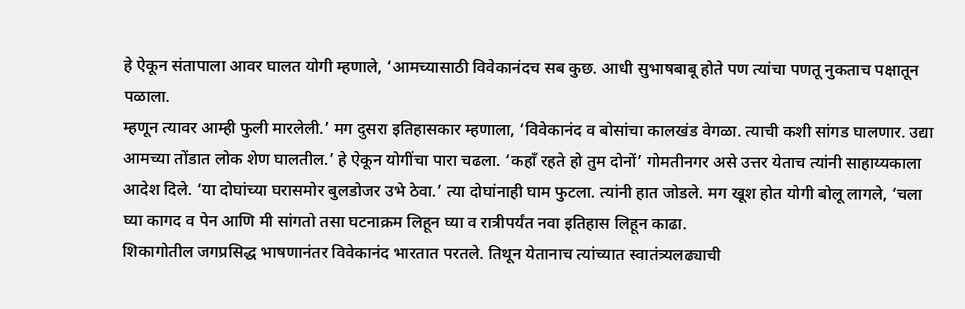हे ऐकून संतापाला आवर घालत योगी म्हणाले, ‘आमच्यासाठी विवेकानंदच सब कुछ. आधी सुभाषबाबू होते पण त्यांचा पणतू नुकताच पक्षातून पळाला.
म्हणून त्यावर आम्ही फुली मारलेली.’ मग दुसरा इतिहासकार म्हणाला, ‘विवेकानंद व बोसांचा कालखंड वेगळा. त्याची कशी सांगड घालणार. उद्या आमच्या तोंडात लोक शेण घालतील.’ हे ऐकून योगींचा पारा चढला. ‘कहाँ रहते हो तुम दोनों’ गोमतीनगर असे उत्तर येताच त्यांनी साहाय्यकाला आदेश दिले. ‘या दोघांच्या घरासमोर बुलडोजर उभे ठेवा.’ त्या दोघांनाही घाम फुटला. त्यांनी हात जोडले. मग खूश होत योगी बोलू लागले, ‘चला घ्या कागद व पेन आणि मी सांगतो तसा घटनाक्रम लिहून घ्या व रात्रीपर्यंत नवा इतिहास लिहून काढा.
शिकागोतील जगप्रसिद्ध भाषणानंतर विवेकानंद भारतात परतले. तिथून येतानाच त्यांच्यात स्वातंत्र्यलढ्याची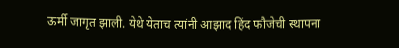ऊर्मी जागृत झाली. येथे येताच त्यांनी आझाद हिंद फौजेची स्थापना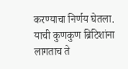करण्याचा निर्णय घेतला. याची कुणकुण ब्रिटिशांना लागताच ते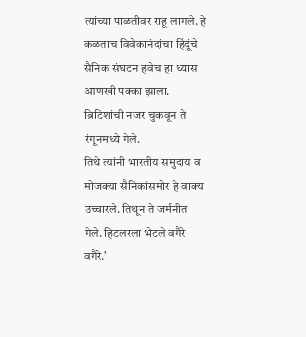त्यांच्या पाळतीवर राहू लागले. हे कळताच विवेकानंदांचा हिंदूंचे सैनिक संघटन हवेच हा ध्यास आणखी पक्का झाला. ब्रिटिशांची नजर चुकवून ते रंगूनमध्ये गेले.
तिथे त्यांनी भारतीय समुदाय व मोजक्या सैनिकांसमोर हे वाक्य उच्चारले. तिथून ते जर्मनीत गेले. हिटलरला भेटले वगैरे वगैरे.’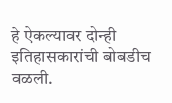हे ऐकल्यावर दोन्ही इतिहासकारांची बोबडीच वळली.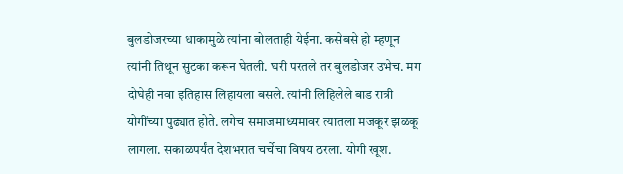बुलडोजरच्या धाकामुळे त्यांना बोलताही येईना. कसेबसे हो म्हणून त्यांनी तिथून सुटका करून घेतली. घरी परतले तर बुलडोजर उभेच. मग दोघेही नवा इतिहास लिहायला बसले. त्यांनी लिहिलेले बाड रात्री योगींच्या पुढ्यात होते. लगेच समाजमाध्यमावर त्यातला मजकूर झळकू लागला. सकाळपर्यंत देशभरात चर्चेचा विषय ठरला. योगी खूश.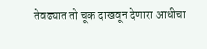तेवढ्यात तो चूक दाखवून देणारा आधीचा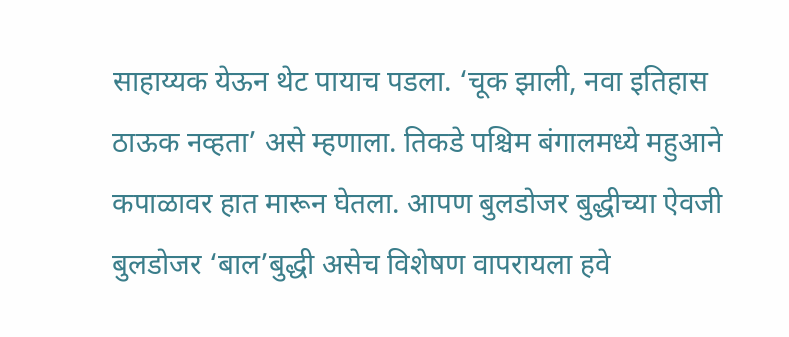साहाय्यक येऊन थेट पायाच पडला. ‘चूक झाली, नवा इतिहास ठाऊक नव्हता’ असे म्हणाला. तिकडे पश्चिम बंगालमध्ये महुआने कपाळावर हात मारून घेतला. आपण बुलडोजर बुद्धीच्या ऐवजी बुलडोजर ‘बाल’बुद्धी असेच विशेषण वापरायला हवे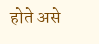होते असे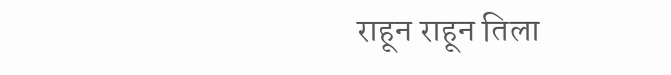राहून राहून तिला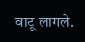वाटू लागले.